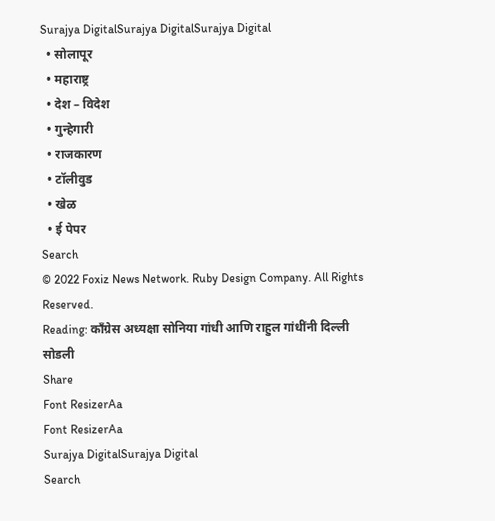Surajya DigitalSurajya DigitalSurajya Digital
  • सोलापूर
  • महाराष्ट्र
  • देश – विदेश
  • गुन्हेगारी
  • राजकारण
  • टॉलीवुड
  • खेळ
  • ई पेपर
Search
© 2022 Foxiz News Network. Ruby Design Company. All Rights Reserved.
Reading: काँग्रेस अध्यक्षा सोनिया गांधी आणि राहुल गांधींनी दिल्ली सोडली
Share
Font ResizerAa
Font ResizerAa
Surajya DigitalSurajya Digital
Search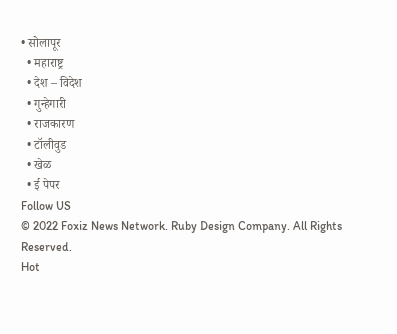• सोलापूर
  • महाराष्ट्र
  • देश – विदेश
  • गुन्हेगारी
  • राजकारण
  • टॉलीवुड
  • खेळ
  • ई पेपर
Follow US
© 2022 Foxiz News Network. Ruby Design Company. All Rights Reserved.
Hot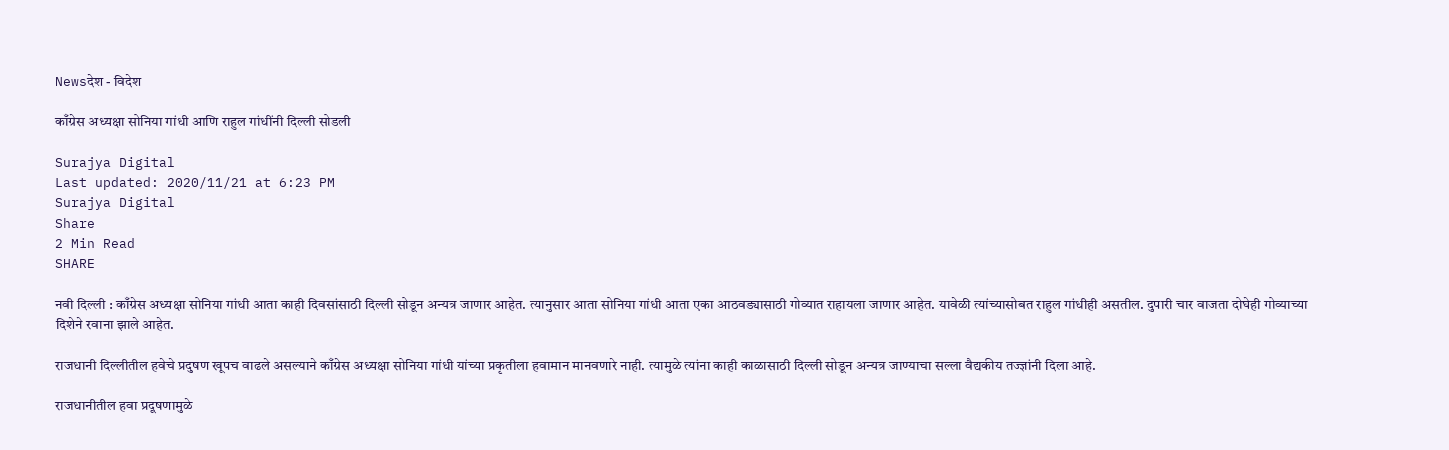Newsदेश - विदेश

काँग्रेस अध्यक्षा सोनिया गांधी आणि राहुल गांधींनी दिल्ली सोडली

Surajya Digital
Last updated: 2020/11/21 at 6:23 PM
Surajya Digital
Share
2 Min Read
SHARE

नवी दिल्ली : काँग्रेस अध्यक्षा सोनिया गांधी आता काही दिवसांसाठी दिल्ली सोडून अन्यत्र जाणार आहेत. त्यानुसार आता सोनिया गांधी आता एका आठवड्यासाठी गोव्यात राहायला जाणार आहेत. यावेळी त्यांच्यासोबत राहुल गांधीही असतील. दुपारी चार वाजता दोघेही गोव्याच्या दिशेने रवाना झाले आहेत.

राजधानी दिल्लीतील हवेचे प्रदुषण खूपच वाढले असल्याने काँग्रेस अध्यक्षा सोनिया गांधी यांच्या प्रकृतीला हवामान मानवणारे नाही. त्यामुळे त्यांना काही काळासाठी दिल्ली सोडून अन्यत्र जाण्याचा सल्ला वैद्यकीय तज्ज्ञांनी दिला आहे.

राजधानीतील हवा प्रदूषणामुळे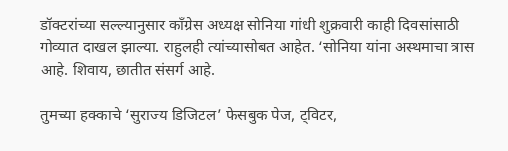डॉक्टरांच्या सल्ल्यानुसार काँग्रेस अध्यक्ष सोनिया गांधी शुक्रवारी काही दिवसांसाठी गोव्यात दाखल झाल्या. राहुलही त्यांच्यासोबत आहेत. ‘सोनिया यांना अस्थमाचा त्रास आहे. शिवाय, छातीत संसर्ग आहे.

तुमच्या हक्काचे ‘सुराज्य डिजिटल’ फेसबुक पेज, ट्विटर,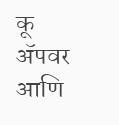कू ॲपवर आणि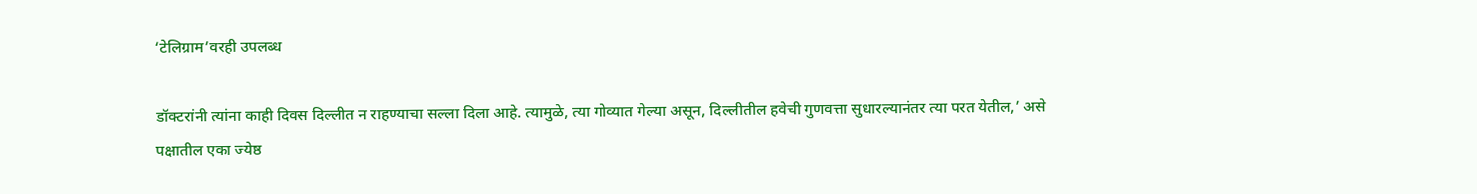‘टेलिग्राम’वरही उपलब्ध

डॉक्टरांनी त्यांना काही दिवस दिल्लीत न राहण्याचा सल्ला दिला आहे. त्यामुळे, त्या गोव्यात गेल्या असून, दिल्लीतील हवेची गुणवत्ता सुधारल्यानंतर त्या परत येतील,’ असे पक्षातील एका ज्येष्ठ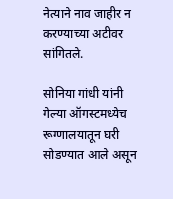नेत्याने नाव जाहीर न करण्याच्या अटीवर सांगितले.

सोनिया गांधी यांनी गेल्या ऑगस्टमध्येच रूग्णालयातून घरी सोडण्यात आले असून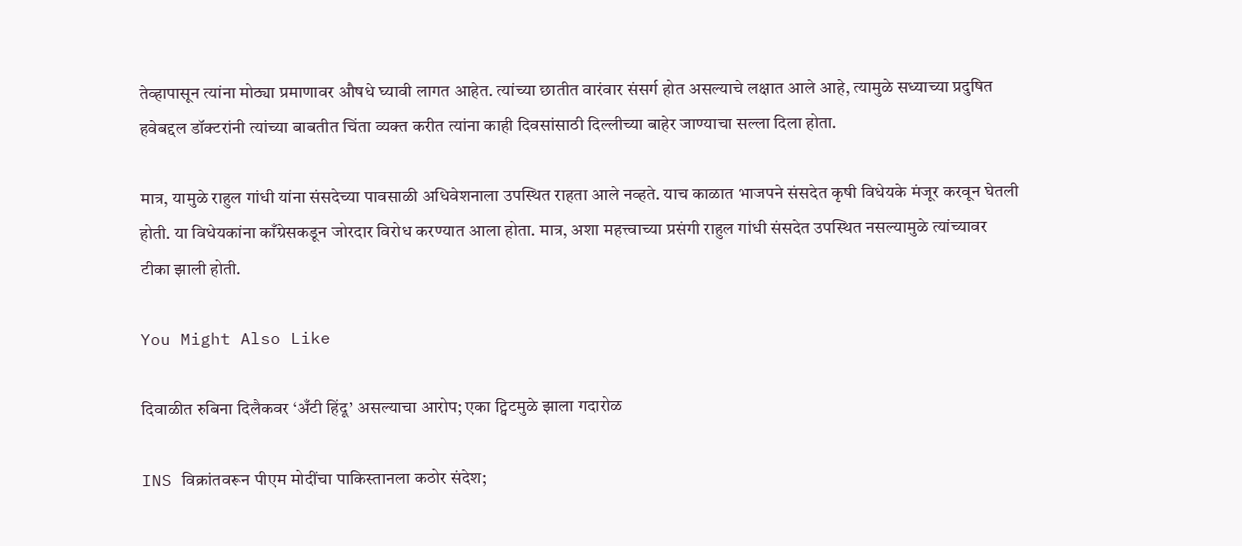तेव्हापासून त्यांना मोठ्या प्रमाणावर औषधे घ्यावी लागत आहेत. त्यांच्या छातीत वारंवार संसर्ग होत असल्याचे लक्षात आले आहे, त्यामुळे सध्याच्या प्रदुषित हवेबद्दल डॉक्टरांनी त्यांच्या बाबतीत चिंता व्यक्त करीत त्यांना काही दिवसांसाठी दिल्लीच्या बाहेर जाण्याचा सल्ला दिला होता.

मात्र, यामुळे राहुल गांधी यांना संसदेच्या पावसाळी अधिवेशनाला उपस्थित राहता आले नव्हते. याच काळात भाजपने संसदेत कृषी विधेयके मंजूर करवून घेतली होती. या विधेयकांना काँग्रेसकडून जोरदार विरोध करण्यात आला होता. मात्र, अशा महत्त्वाच्या प्रसंगी राहुल गांधी संसदेत उपस्थित नसल्यामुळे त्यांच्यावर टीका झाली होती.

You Might Also Like

दिवाळीत रुबिना दिलैकवर ‘अँटी हिंदू’ असल्याचा आरोप; एका ट्विटमुळे झाला गदारोळ

INS विक्रांतवरून पीएम मोदींचा पाकिस्तानला कठोर संदेश;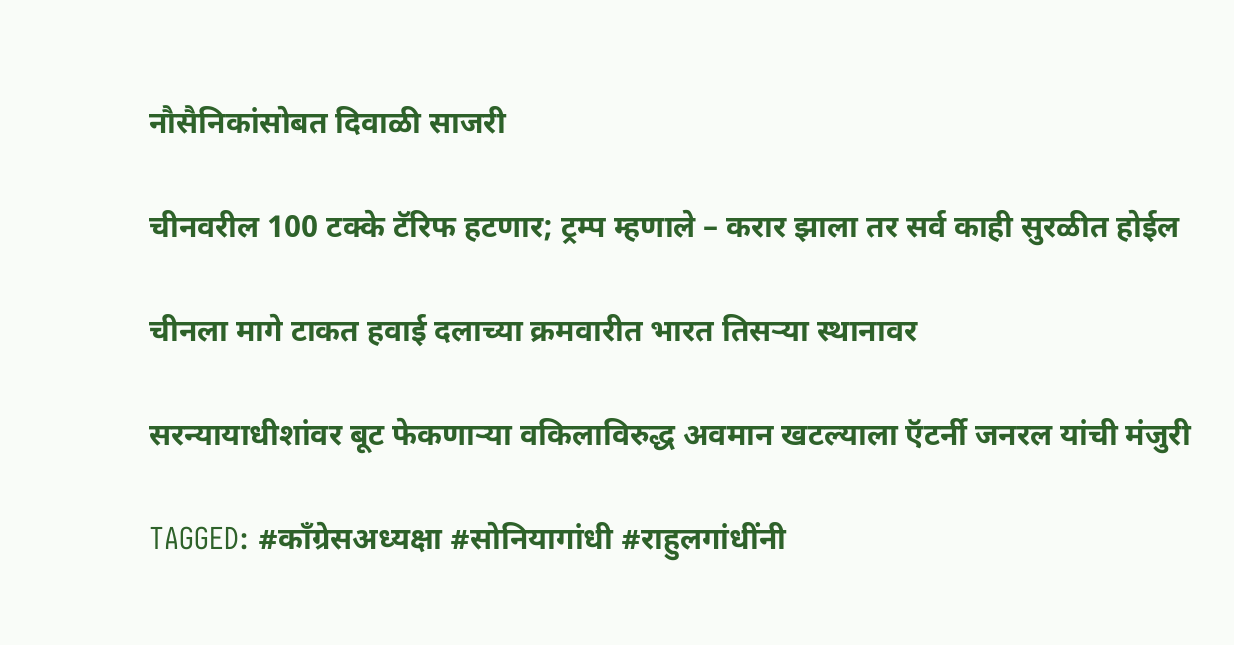नौसैनिकांसोबत दिवाळी साजरी

चीनवरील 100 टक्के टॅरिफ हटणार; ट्रम्प म्हणाले – करार झाला तर सर्व काही सुरळीत होईल

चीनला मागे टाकत हवाई दलाच्या क्रमवारीत भारत तिसऱ्या स्थानावर

सरन्यायाधीशांवर बूट फेकणाऱ्या वकिलाविरुद्ध अवमान खटल्याला ऍटर्नी जनरल यांची मंजुरी

TAGGED: #काँग्रेसअध्यक्षा #सोनियागांधी #राहुलगांधींनी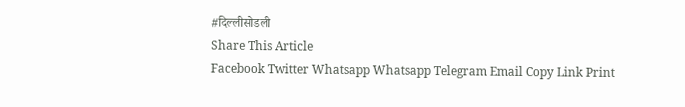#दिल्लीसोडली
Share This Article
Facebook Twitter Whatsapp Whatsapp Telegram Email Copy Link Print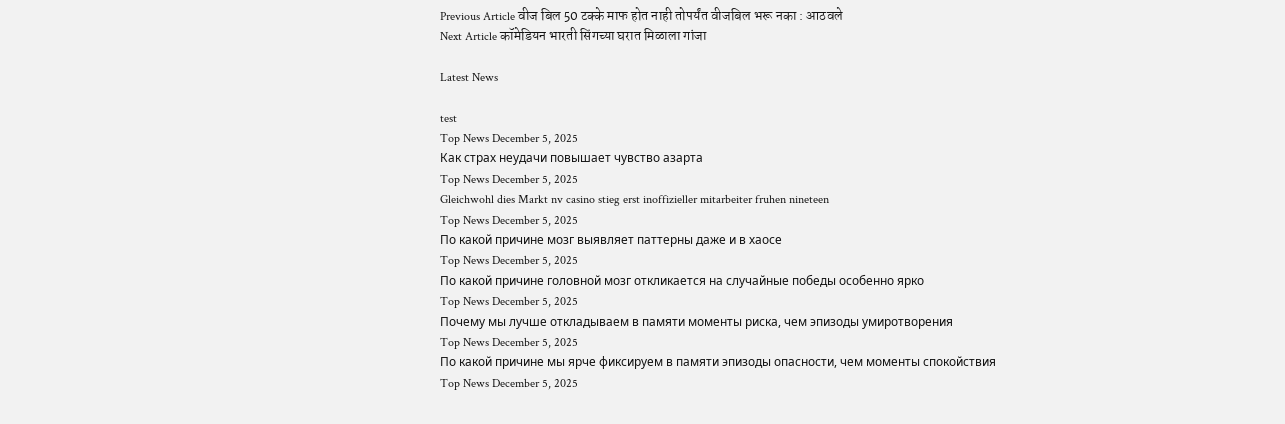Previous Article वीज बिल 50 टक्के माफ होत नाही तोपर्यंत वीजबिल भरू नका : आठवले
Next Article कॉमेडियन भारती सिंगच्या घरात मिळाला गांजा

Latest News

test
Top News December 5, 2025
Как страх неудачи повышает чувство азарта
Top News December 5, 2025
Gleichwohl dies Markt nv casino stieg erst inoffizieller mitarbeiter fruhen nineteen
Top News December 5, 2025
По какой причине мозг выявляет паттерны даже и в хаосе
Top News December 5, 2025
По какой причине головной мозг откликается на случайные победы особенно ярко
Top News December 5, 2025
Почему мы лучше откладываем в памяти моменты риска, чем эпизоды умиротворения
Top News December 5, 2025
По какой причине мы ярче фиксируем в памяти эпизоды опасности, чем моменты спокойствия
Top News December 5, 2025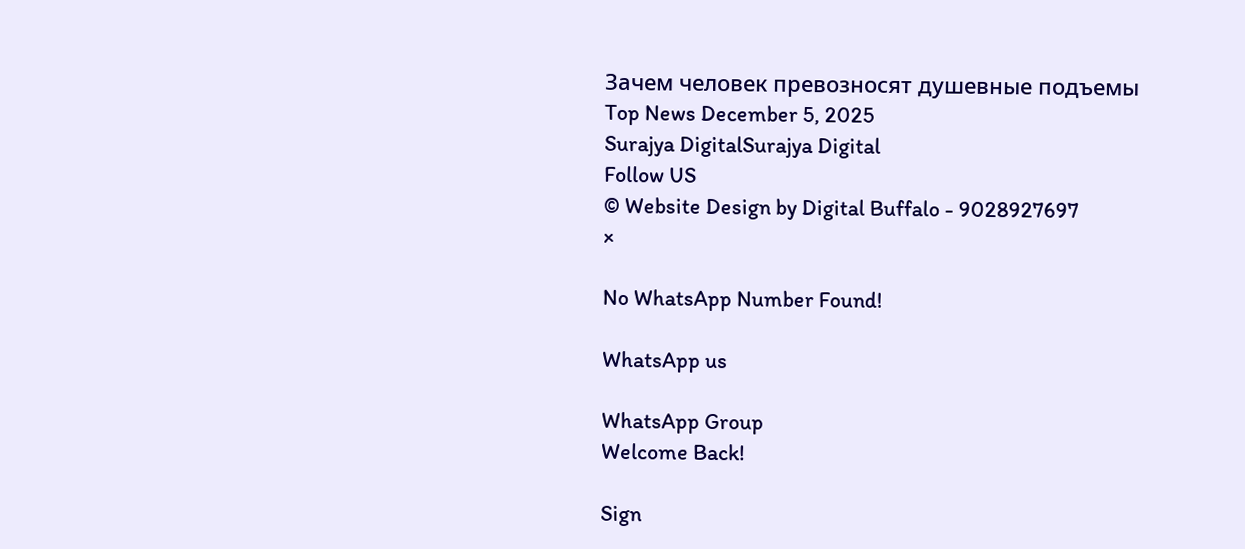Зачем человек превозносят душевные подъемы
Top News December 5, 2025
Surajya DigitalSurajya Digital
Follow US
© Website Design by Digital Buffalo - 9028927697
×

No WhatsApp Number Found!

WhatsApp us

WhatsApp Group
Welcome Back!

Sign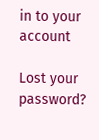in to your account

Lost your password?